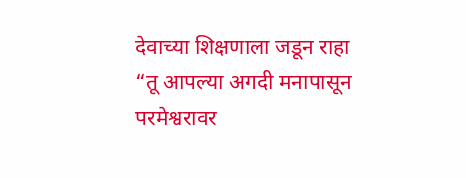देवाच्या शिक्षणाला जडून राहा
“तू आपल्या अगदी मनापासून परमेश्वरावर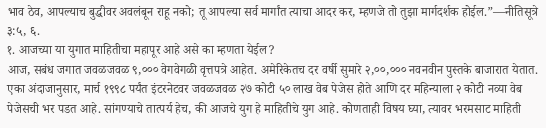भाव ठेव, आपल्याच बुद्धीवर अवलंबून राहू नको; तू आपल्या सर्व मार्गांत त्याचा आदर कर, म्हणजे तो तुझा मार्गदर्शक होईल.”—नीतिसूत्रे ३:५, ६.
१. आजच्या या युगात माहितीचा महापूर आहे असे का म्हणता येईल?
आज, सबंध जगात जवळजवळ ९,००० वेगवेगळी वृत्तपत्रे आहेत. अमेरिकेतच दर वर्षी सुमारे २,००,००० नवनवीन पुस्तके बाजारात येतात. एका अंदाजानुसार, मार्च १९९८ पर्यंत इंटरनेटवर जवळजवळ २७ कोटी ५० लाख वेब पेजेस होते आणि दर महिन्याला २ कोटी नव्या वेब पेजेसची भर पडत आहे. सांगण्याचे तात्पर्य हेच, की आजचे युग हे माहितीचे युग आहे. कोणताही विषय घ्या, त्यावर भरमसाट माहिती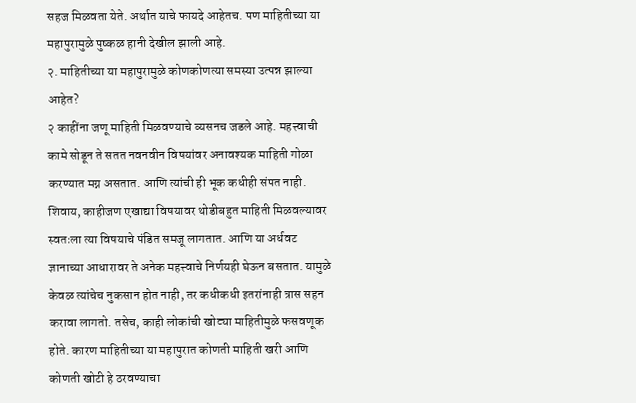सहज मिळवता येते. अर्थात याचे फायदे आहेतच. पण माहितीच्या या महापुरामुळे पुष्कळ हानी देखील झाली आहे.
२. माहितीच्या या महापुरामुळे कोणकोणत्या समस्या उत्पन्न झाल्या आहेत?
२ काहींना जणू माहिती मिळवण्याचे व्यसनच जडले आहे. महत्त्वाची कामे सोडून ते सतत नवनवीन विषयांवर अनावश्यक माहिती गोळा करण्यात मग्न असतात. आणि त्यांची ही भूक कधीही संपत नाही. शिवाय, काहीजण एखाद्या विषयावर थोडीबहुत माहिती मिळवल्यावर स्वतःला त्या विषयाचे पंडित समजू लागतात. आणि या अर्धवट ज्ञानाच्या आधारावर ते अनेक महत्त्वाचे निर्णयही घेऊन बसतात. यामुळे केवळ त्यांचेच नुकसान होत नाही, तर कधीकधी इतरांनाही त्रास सहन करावा लागतो. तसेच, काही लोकांची खोट्या माहितीमुळे फसवणूक होते. कारण माहितीच्या या महापुरात कोणती माहिती खरी आणि कोणती खोटी हे ठरवण्याचा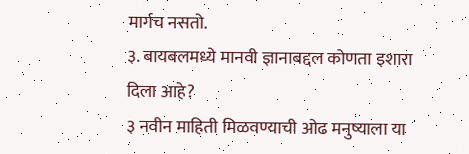मार्गच नसतो.
३. बायबलमध्ये मानवी ज्ञानाबद्दल कोणता इशारा दिला आहे?
३ नवीन माहिती मिळवण्याची ओढ मनुष्याला या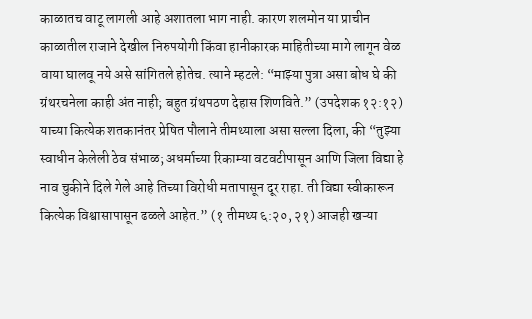काळातच वाटू लागली आहे अशातला भाग नाही. कारण शलमोन या प्राचीन काळातील राजाने देखील निरुपयोगी किंवा हानीकारक माहितीच्या मागे लागून वेळ वाया घालवू नये असे सांगितले होतेच. त्याने म्हटले: “माझ्या पुत्रा असा बोध घे की ग्रंथरचनेला काही अंत नाही; बहुत ग्रंथपठण देहास शिणविते.” (उपदेशक १२:१२) याच्या कित्येक शतकानंतर प्रेषित पौलाने तीमथ्याला असा सल्ला दिला, की “तुझ्या स्वाधीन केलेली ठेव संभाळ; अधर्माच्या रिकाम्या वटवटीपासून आणि जिला विद्या हे नाव चुकीने दिले गेले आहे तिच्या विरोधी मतापासून दूर राहा. ती विद्या स्वीकारून कित्येक विश्वासापासून ढळले आहेत.” (१ तीमथ्य ६:२०, २१) आजही खऱ्या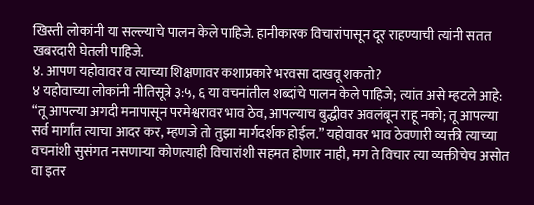खिस्ती लोकांनी या सल्ल्याचे पालन केले पाहिजे. हानीकारक विचारांपासून दूर राहण्याची त्यांनी सतत खबरदारी घेतली पाहिजे.
४. आपण यहोवावर व त्याच्या शिक्षणावर कशाप्रकारे भरवसा दाखवू शकतो?
४ यहोवाच्या लोकांनी नीतिसूत्रे ३:५, ६ या वचनांतील शब्दांचे पालन केले पाहिजे; त्यांत असे म्हटले आहे: “तू आपल्या अगदी मनापासून परमेश्वरावर भाव ठेव, आपल्याच बुद्धीवर अवलंबून राहू नको; तू आपल्या सर्व मार्गांत त्याचा आदर कर, म्हणजे तो तुझा मार्गदर्शक होईल.” यहोवावर भाव ठेवणारी व्यक्ती त्याच्या वचनांशी सुसंगत नसणाऱ्या कोणत्याही विचारांशी सहमत होणार नाही, मग ते विचार त्या व्यक्तीचेच असोत वा इतर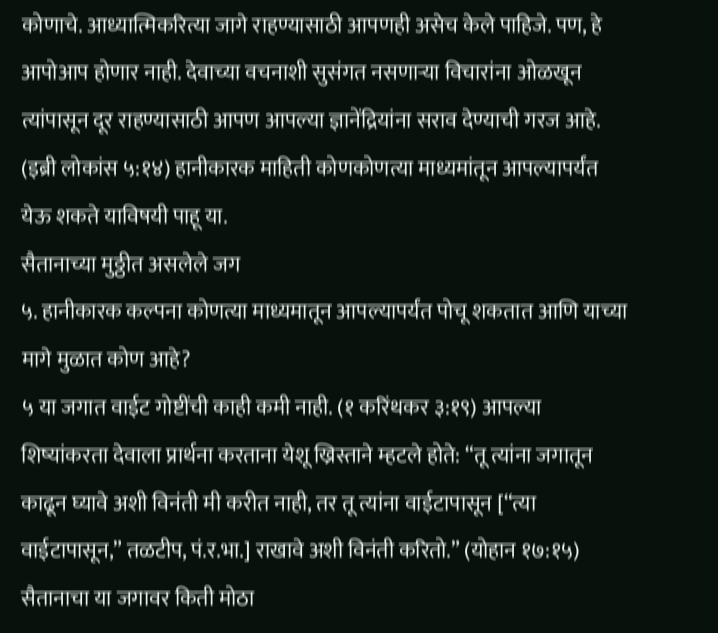कोणाचे. आध्यात्मिकरित्या जागे राहण्यासाठी आपणही असेच केले पाहिजे. पण, हे आपोआप होणार नाही. देवाच्या वचनाशी सुसंगत नसणाऱ्या विचारांना ओळखून त्यांपासून दूर राहण्यासाठी आपण आपल्या ज्ञानेंद्रियांना सराव देण्याची गरज आहे. (इब्री लोकांस ५:१४) हानीकारक माहिती कोणकोणत्या माध्यमांतून आपल्यापर्यंत येऊ शकते याविषयी पाहू या.
सैतानाच्या मुठ्ठीत असलेले जग
५. हानीकारक कल्पना कोणत्या माध्यमातून आपल्यापर्यंत पोचू शकतात आणि याच्या मागे मुळात कोण आहे?
५ या जगात वाईट गोष्टींची काही कमी नाही. (१ करिंथकर ३:१९) आपल्या शिष्यांकरता देवाला प्रार्थना करताना येशू ख्रिस्ताने म्हटले होते: “तू त्यांना जगातून काढून घ्यावे अशी विनंती मी करीत नाही, तर तू त्यांना वाईटापासून [“त्या वाईटापासून,” तळटीप, पं.र.भा.] राखावे अशी विनंती करितो.” (योहान १७:१५) सैतानाचा या जगावर किती मोठा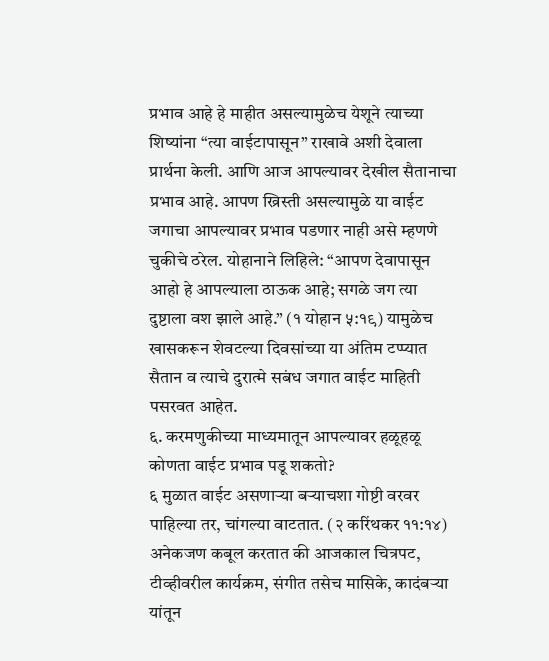प्रभाव आहे हे माहीत असल्यामुळेच येशूने त्याच्या शिष्यांना “त्या वाईटापासून” राखावे अशी देवाला प्रार्थना केली. आणि आज आपल्यावर देखील सैतानाचा प्रभाव आहे. आपण ख्रिस्ती असल्यामुळे या वाईट जगाचा आपल्यावर प्रभाव पडणार नाही असे म्हणणे चुकीचे ठरेल. योहानाने लिहिले: “आपण देवापासून आहो हे आपल्याला ठाऊक आहे; सगळे जग त्या दुष्टाला वश झाले आहे.” (१ योहान ५:१९) यामुळेच खासकरून शेवटल्या दिवसांच्या या अंतिम टप्प्यात सैतान व त्याचे दुरात्मे सबंध जगात वाईट माहिती पसरवत आहेत.
६. करमणुकीच्या माध्यमातून आपल्यावर हळूहळू कोणता वाईट प्रभाव पडू शकतो?
६ मुळात वाईट असणाऱ्या बऱ्याचशा गोष्टी वरवर पाहिल्या तर, चांगल्या वाटतात. (२ करिंथकर ११:१४) अनेकजण कबूल करतात की आजकाल चित्रपट, टीव्हीवरील कार्यक्रम, संगीत तसेच मासिके, कादंबऱ्या यांतून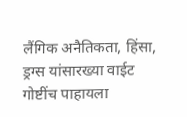लैंगिक अनैतिकता, हिंसा, ड्रग्स यांसारख्या वाईट गोष्टींच पाहायला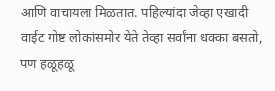आणि वाचायला मिळतात. पहिल्यांदा जेव्हा एखादी वाईट गोष्ट लोकांसमोर येते तेव्हा सर्वांना धक्का बसतो, पण हळूहळू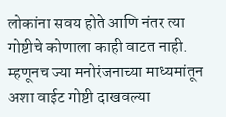लोकांना सवय होते आणि नंतर त्या गोष्टीचे कोणाला काही वाटत नाही. म्हणूनच ज्या मनोरंजनाच्या माध्यमांतून अशा वाईट गोष्टी दाखवल्या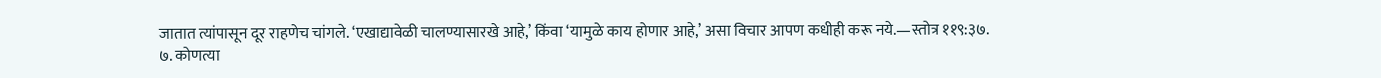जातात त्यांपासून दूर राहणेच चांगले. ‘एखाद्यावेळी चालण्यासारखे आहे,’ किंवा ‘यामुळे काय होणार आहे,’ असा विचार आपण कधीही करू नये.—स्तोत्र ११९:३७.
७. कोणत्या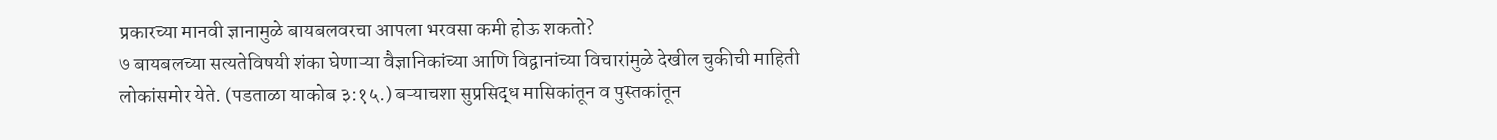प्रकारच्या मानवी ज्ञानामुळे बायबलवरचा आपला भरवसा कमी होऊ शकतो?
७ बायबलच्या सत्यतेविषयी शंका घेणाऱ्या वैज्ञानिकांच्या आणि विद्वानांच्या विचारांमुळे देखील चुकीची माहिती लोकांसमोर येते. (पडताळा याकोब ३:१५.) बऱ्याचशा सुप्रसिद्ध मासिकांतून व पुस्तकांतून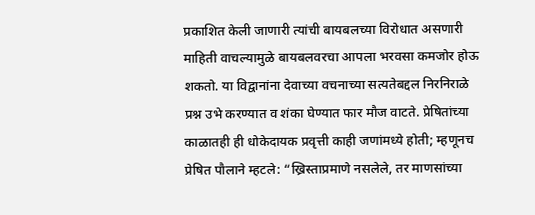प्रकाशित केली जाणारी त्यांची बायबलच्या विरोधात असणारी माहिती वाचल्यामुळे बायबलवरचा आपला भरवसा कमजोर होऊ शकतो. या विद्वानांना देवाच्या वचनाच्या सत्यतेबद्दल निरनिराळे प्रश्न उभे करण्यात व शंका घेण्यात फार मौज वाटते. प्रेषितांच्या काळातही ही धोकेदायक प्रवृत्ती काही जणांमध्ये होती; म्हणूनच प्रेषित पौलाने म्हटले: “ख्रिस्ताप्रमाणे नसलेले, तर माणसांच्या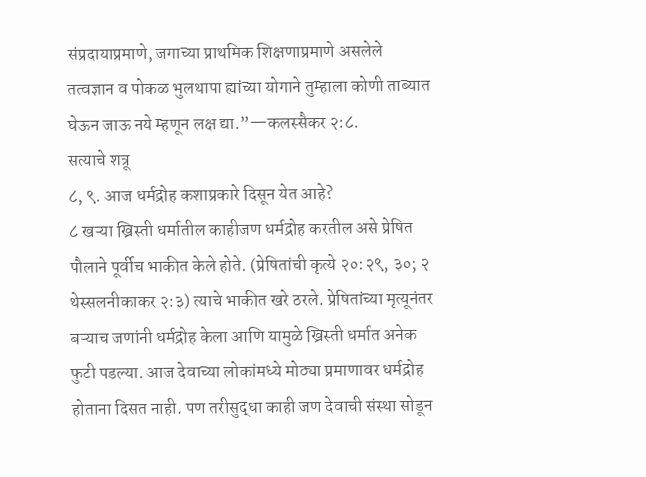संप्रदायाप्रमाणे, जगाच्या प्राथमिक शिक्षणाप्रमाणे असलेले तत्वज्ञान व पोकळ भुलथापा ह्यांच्या योगाने तुम्हाला कोणी ताब्यात घेऊन जाऊ नये म्हणून लक्ष द्या.”—कलस्सैकर २:८.
सत्याचे शत्रू
८, ९. आज धर्मद्रोह कशाप्रकारे दिसून येत आहे?
८ खऱ्या ख्रिस्ती धर्मातील काहीजण धर्मद्रोह करतील असे प्रेषित पौलाने पूर्वीच भाकीत केले होते. (प्रेषितांची कृत्ये २०:२९, ३०; २ थेस्सलनीकाकर २:३) त्याचे भाकीत खरे ठरले. प्रेषितांच्या मृत्यूनंतर बऱ्याच जणांनी धर्मद्रोह केला आणि यामुळे ख्रिस्ती धर्मात अनेक फुटी पडल्या. आज देवाच्या लोकांमध्ये मोठ्या प्रमाणावर धर्मद्रोह होताना दिसत नाही. पण तरीसुद्धा काही जण देवाची संस्था सोडून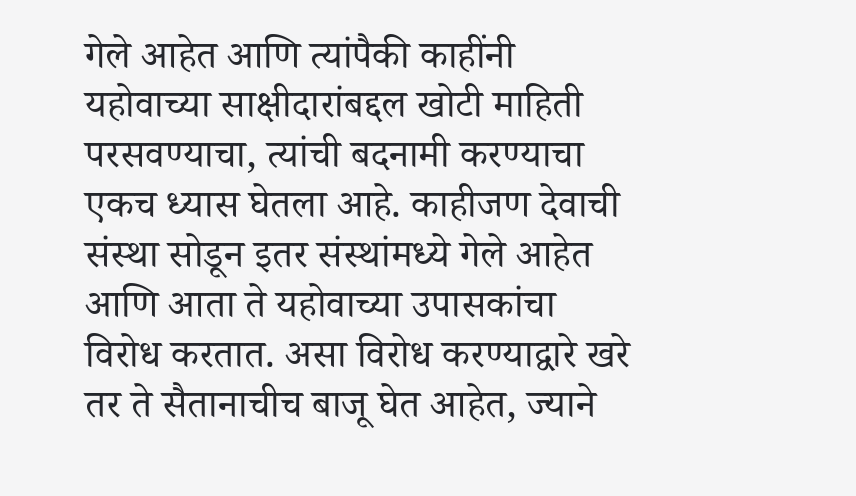गेले आहेत आणि त्यांपैकी काहींनी यहोवाच्या साक्षीदारांबद्दल खोटी माहिती परसवण्याचा, त्यांची बदनामी करण्याचा एकच ध्यास घेतला आहे. काहीजण देवाची संस्था सोडून इतर संस्थांमध्ये गेले आहेत आणि आता ते यहोवाच्या उपासकांचा विरोध करतात. असा विरोध करण्याद्वारे खरे तर ते सैतानाचीच बाजू घेत आहेत, ज्याने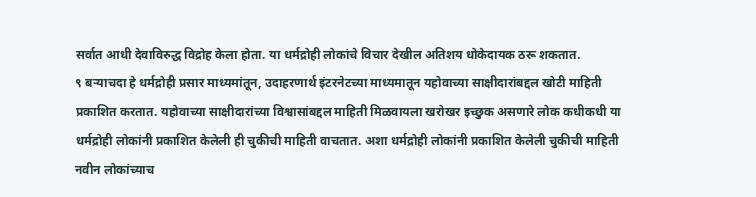सर्वात आधी देवाविरुद्ध विद्रोह केला होता. या धर्मद्रोही लोकांचे विचार देखील अतिशय धोकेदायक ठरू शकतात.
९ बऱ्याचदा हे धर्मद्रोही प्रसार माध्यमांतून, उदाहरणार्थ इंटरनेटच्या माध्यमातून यहोवाच्या साक्षीदारांबद्दल खोटी माहिती प्रकाशित करतात. यहोवाच्या साक्षीदारांच्या विश्वासांबद्दल माहिती मिळवायला खरोखर इच्छुक असणारे लोक कधीकधी या धर्मद्रोही लोकांनी प्रकाशित केलेली ही चुकीची माहिती वाचतात. अशा धर्मद्रोही लोकांनी प्रकाशित केलेली चुकीची माहिती नवीन लोकांच्याच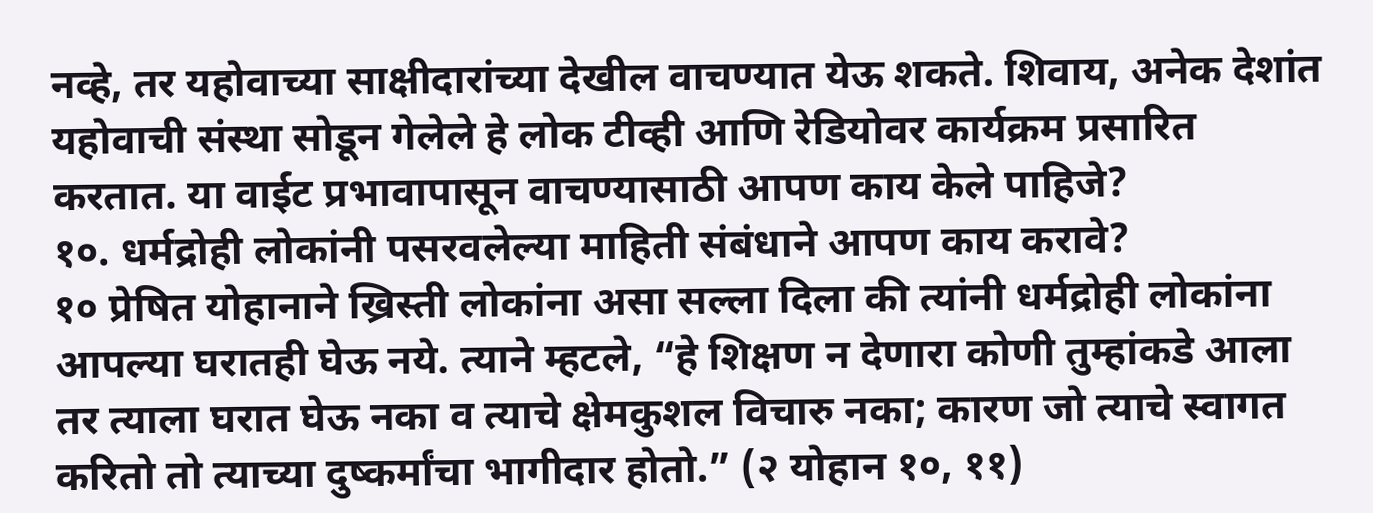नव्हे, तर यहोवाच्या साक्षीदारांच्या देखील वाचण्यात येऊ शकते. शिवाय, अनेक देशांत यहोवाची संस्था सोडून गेलेले हे लोक टीव्ही आणि रेडियोवर कार्यक्रम प्रसारित करतात. या वाईट प्रभावापासून वाचण्यासाठी आपण काय केले पाहिजे?
१०. धर्मद्रोही लोकांनी पसरवलेल्या माहिती संबंधाने आपण काय करावे?
१० प्रेषित योहानाने ख्रिस्ती लोकांना असा सल्ला दिला की त्यांनी धर्मद्रोही लोकांना आपल्या घरातही घेऊ नये. त्याने म्हटले, “हे शिक्षण न देणारा कोणी तुम्हांकडे आला तर त्याला घरात घेऊ नका व त्याचे क्षेमकुशल विचारु नका; कारण जो त्याचे स्वागत करितो तो त्याच्या दुष्कर्मांचा भागीदार होतो.” (२ योहान १०, ११)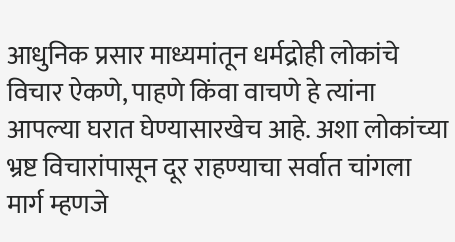आधुनिक प्रसार माध्यमांतून धर्मद्रोही लोकांचे विचार ऐकणे, पाहणे किंवा वाचणे हे त्यांना आपल्या घरात घेण्यासारखेच आहे. अशा लोकांच्या भ्रष्ट विचारांपासून दूर राहण्याचा सर्वात चांगला मार्ग म्हणजे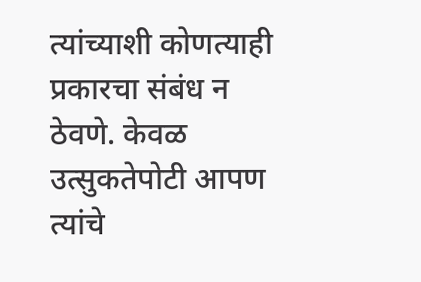त्यांच्याशी कोणत्याही प्रकारचा संबंध न ठेवणे. केवळ उत्सुकतेपोटी आपण त्यांचे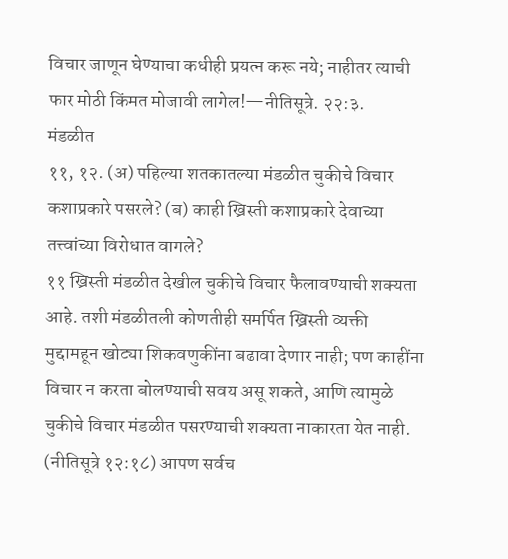विचार जाणून घेण्याचा कधीही प्रयत्न करू नये; नाहीतर त्याची फार मोठी किंमत मोजावी लागेल!—नीतिसूत्रे. २२:३.
मंडळीत
११, १२. (अ) पहिल्या शतकातल्या मंडळीत चुकीचे विचार कशाप्रकारे पसरले? (ब) काही ख्रिस्ती कशाप्रकारे देवाच्या तत्त्वांच्या विरोधात वागले?
११ ख्रिस्ती मंडळीत देखील चुकीचे विचार फैलावण्याची शक्यता आहे. तशी मंडळीतली कोणतीही समर्पित ख्रिस्ती व्यक्ती मुद्दामहून खोट्या शिकवणुकींना बढावा देणार नाही; पण काहींना विचार न करता बोलण्याची सवय असू शकते, आणि त्यामुळे चुकीचे विचार मंडळीत पसरण्याची शक्यता नाकारता येत नाही. (नीतिसूत्रे १२:१८) आपण सर्वच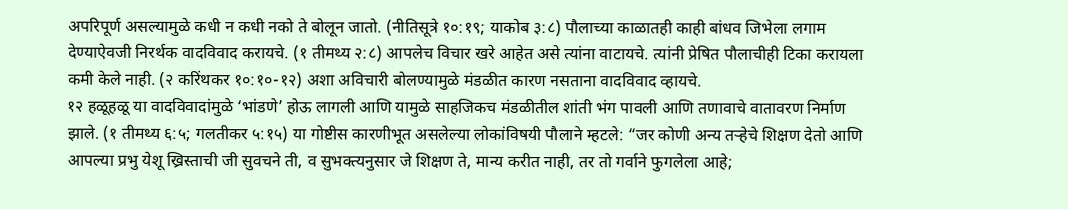अपरिपूर्ण असल्यामुळे कधी न कधी नको ते बोलून जातो. (नीतिसूत्रे १०:१९; याकोब ३:८) पौलाच्या काळातही काही बांधव जिभेला लगाम देण्याऐवजी निरर्थक वादविवाद करायचे. (१ तीमथ्य २:८) आपलेच विचार खरे आहेत असे त्यांना वाटायचे. त्यांनी प्रेषित पौलाचीही टिका करायला कमी केले नाही. (२ करिंथकर १०:१०-१२) अशा अविचारी बोलण्यामुळे मंडळीत कारण नसताना वादविवाद व्हायचे.
१२ हळूहळू या वादविवादांमुळे ‘भांडणे’ होऊ लागली आणि यामुळे साहजिकच मंडळीतील शांती भंग पावली आणि तणावाचे वातावरण निर्माण झाले. (१ तीमथ्य ६:५; गलतीकर ५:१५) या गोष्टीस कारणीभूत असलेल्या लोकांविषयी पौलाने म्हटले: “जर कोणी अन्य तऱ्हेचे शिक्षण देतो आणि आपल्या प्रभु येशू ख्रिस्ताची जी सुवचने ती, व सुभक्त्यनुसार जे शिक्षण ते, मान्य करीत नाही, तर तो गर्वाने फुगलेला आहे;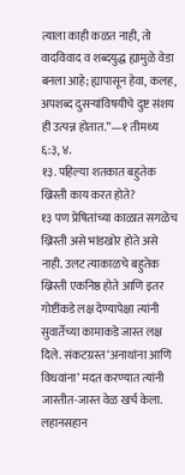त्याला काही कळत नाही, तो वादविवाद व शब्दयुद्ध ह्यामुळे वेडा बनला आहे; ह्यापासून हेवा, कलह, अपशब्द दुसऱ्यांविषयीचे दुष्ट संशय ही उत्पन्न होतात.”—१ तीमथ्य ६:३, ४.
१३. पहिल्या शतकात बहुतेक ख्रिस्ती काय करत होते?
१३ पण प्रेषितांच्या काळात सगळेच ख्रिस्ती असे भांडखोर होते असे नाही. उलट त्याकाळचे बहुतेक ख्रिस्ती एकनिष्ठ होते आणि इतर गोष्टींकडे लक्ष देण्यापेक्षा त्यांनी सुवार्तेच्या कामाकडे जास्त लक्ष दिले. संकटग्रस्त ‘अनाथांना आणि विधवांना’ मदत करण्यात त्यांनी जास्तीत-जास्त वेळ खर्च केला. लहानसहान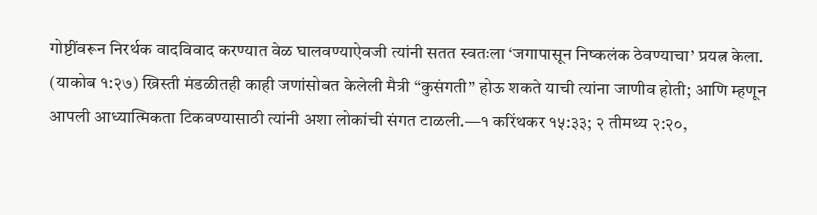गोष्टींवरून निरर्थक वादविवाद करण्यात वेळ घालवण्याऐवजी त्यांनी सतत स्वतःला ‘जगापासून निष्कलंक ठेवण्याचा’ प्रयत्न केला. (याकोब १:२७) ख्रिस्ती मंडळीतही काही जणांसोबत केलेली मैत्री “कुसंगती” होऊ शकते याची त्यांना जाणीव होती; आणि म्हणून आपली आध्यात्मिकता टिकवण्यासाठी त्यांनी अशा लोकांची संगत टाळली.—१ करिंथकर १५:३३; २ तीमथ्य २:२०,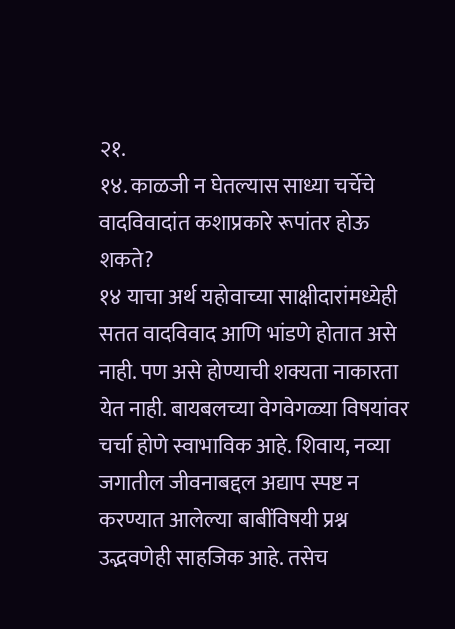२१.
१४. काळजी न घेतल्यास साध्या चर्चेचे वादविवादांत कशाप्रकारे रूपांतर होऊ शकते?
१४ याचा अर्थ यहोवाच्या साक्षीदारांमध्येही सतत वादविवाद आणि भांडणे होतात असे नाही. पण असे होण्याची शक्यता नाकारता येत नाही. बायबलच्या वेगवेगळ्या विषयांवर चर्चा होणे स्वाभाविक आहे. शिवाय, नव्या जगातील जीवनाबद्दल अद्याप स्पष्ट न करण्यात आलेल्या बाबींविषयी प्रश्न उद्भवणेही साहजिक आहे. तसेच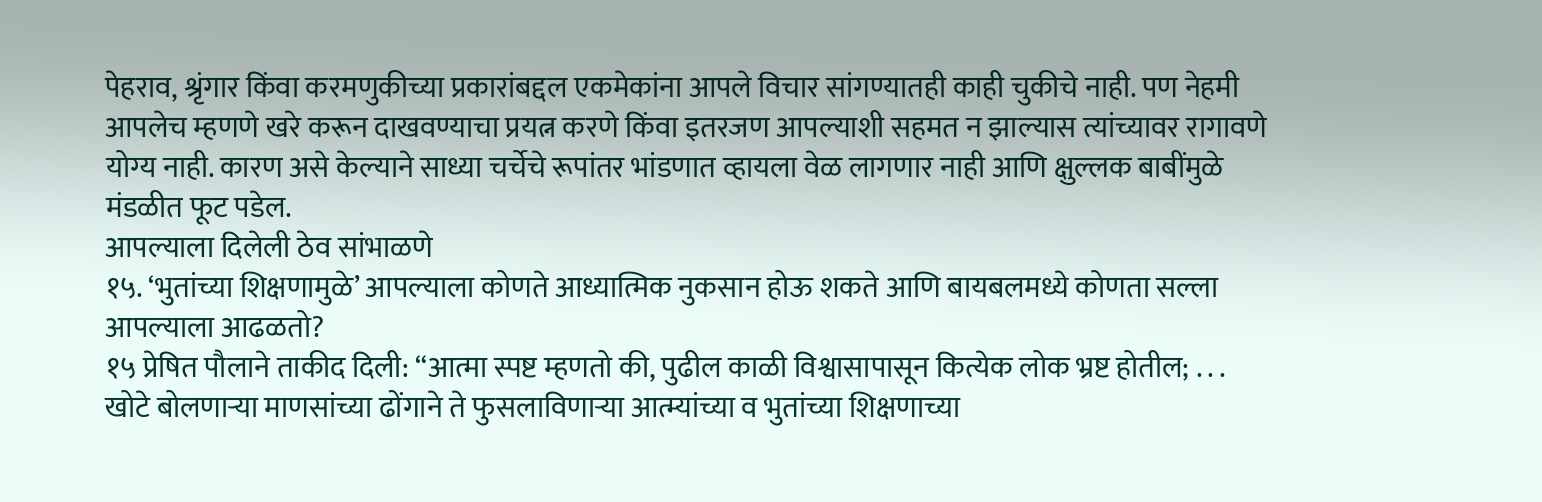पेहराव, श्रृंगार किंवा करमणुकीच्या प्रकारांबद्दल एकमेकांना आपले विचार सांगण्यातही काही चुकीचे नाही. पण नेहमी आपलेच म्हणणे खरे करून दाखवण्याचा प्रयत्न करणे किंवा इतरजण आपल्याशी सहमत न झाल्यास त्यांच्यावर रागावणे योग्य नाही. कारण असे केल्याने साध्या चर्चेचे रूपांतर भांडणात व्हायला वेळ लागणार नाही आणि क्षुल्लक बाबींमुळे मंडळीत फूट पडेल.
आपल्याला दिलेली ठेव सांभाळणे
१५. ‘भुतांच्या शिक्षणामुळे’ आपल्याला कोणते आध्यात्मिक नुकसान होऊ शकते आणि बायबलमध्ये कोणता सल्ला आपल्याला आढळतो?
१५ प्रेषित पौलाने ताकीद दिली: “आत्मा स्पष्ट म्हणतो की, पुढील काळी विश्वासापासून कित्येक लोक भ्रष्ट होतील; . . . खोटे बोलणाऱ्या माणसांच्या ढोंगाने ते फुसलाविणाऱ्या आत्म्यांच्या व भुतांच्या शिक्षणाच्या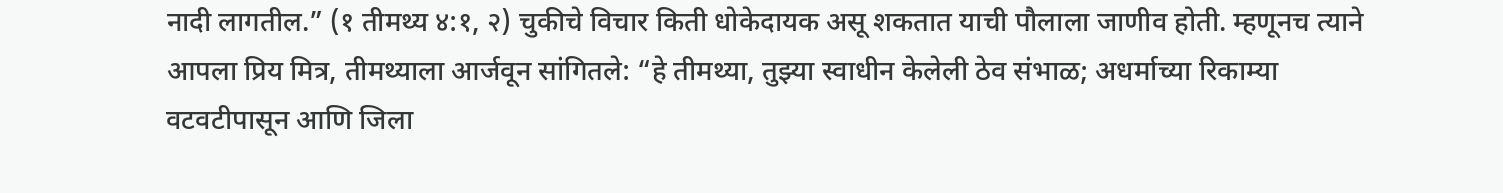नादी लागतील.” (१ तीमथ्य ४:१, २) चुकीचे विचार किती धोकेदायक असू शकतात याची पौलाला जाणीव होती. म्हणूनच त्याने आपला प्रिय मित्र, तीमथ्याला आर्जवून सांगितले: “हे तीमथ्या, तुझ्या स्वाधीन केलेली ठेव संभाळ; अधर्माच्या रिकाम्या वटवटीपासून आणि जिला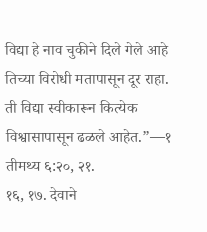विद्या हे नाव चुकीने दिले गेले आहे तिच्या विरोधी मतापासून दूर राहा. ती विद्या स्वीकारून कित्येक विश्वासापासून ढळले आहेत.”—१ तीमथ्य ६:२०, २१.
१६, १७. देवाने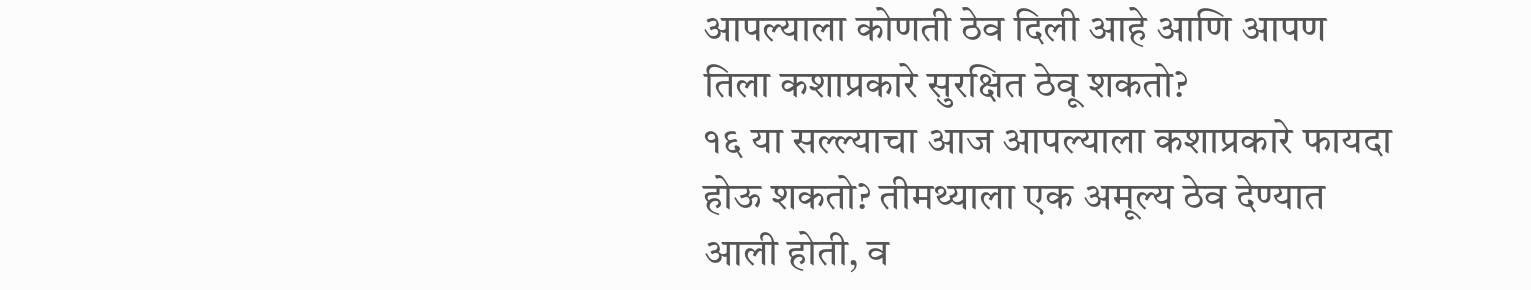आपल्याला कोणती ठेव दिली आहे आणि आपण तिला कशाप्रकारे सुरक्षित ठेवू शकतो?
१६ या सल्ल्याचा आज आपल्याला कशाप्रकारे फायदा होऊ शकतो? तीमथ्याला एक अमूल्य ठेव देण्यात आली होती, व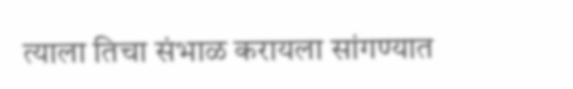त्याला तिचा संभाळ करायला सांगण्यात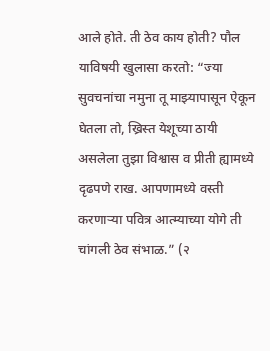आले होते. ती ठेव काय होती? पौल याविषयी खुलासा करतो: “ज्या सुवचनांचा नमुना तू माझ्यापासून ऐकून घेतला तो, ख्रिस्त येशूच्या ठायी असलेला तुझा विश्वास व प्रीती ह्यामध्ये दृढपणे राख. आपणामध्ये वस्ती करणाऱ्या पवित्र आत्म्याच्या योगे ती चांगली ठेव संभाळ.” (२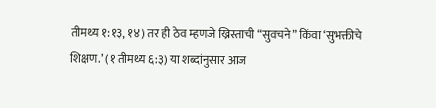तीमथ्य १:१३, १४) तर ही ठेव म्हणजे ख्रिस्ताची “सुवचने” किंवा ‘सुभक्तीचे शिक्षण.’ (१ तीमथ्य ६:३) या शब्दांनुसार आज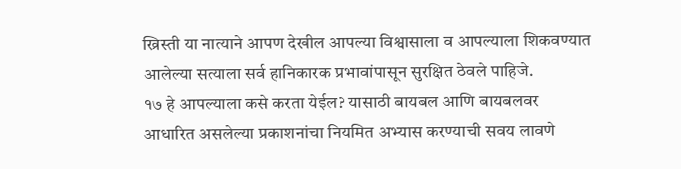ख्रिस्ती या नात्याने आपण देखील आपल्या विश्वासाला व आपल्याला शिकवण्यात आलेल्या सत्याला सर्व हानिकारक प्रभावांपासून सुरक्षित ठेवले पाहिजे.
१७ हे आपल्याला कसे करता येईल? यासाठी बायबल आणि बायबलवर आधारित असलेल्या प्रकाशनांचा नियमित अभ्यास करण्याची सवय लावणे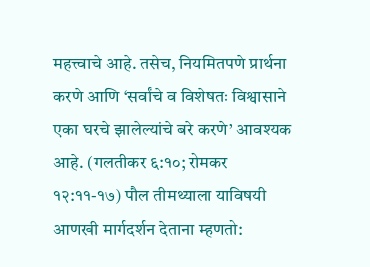महत्त्वाचे आहे. तसेच, नियमितपणे प्रार्थना करणे आणि ‘सर्वांचे व विशेषतः विश्वासाने एका घरचे झालेल्यांचे बरे करणे’ आवश्यक आहे. (गलतीकर ६:१०; रोमकर १२:११-१७) पौल तीमथ्याला याविषयी आणखी मार्गदर्शन देताना म्हणतो: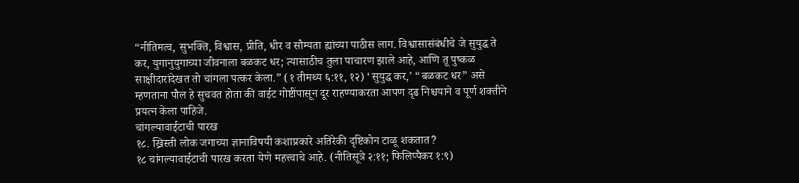“नीतिमत्व, सुभक्ति, विश्वास, प्रीति, धीर व सौम्यता ह्यांच्या पाठीस लाग. विश्वासासंबंधीचे जे सुयुद्ध ते कर, युगानुयुगाच्या जीवनाला बळकट धर; त्यासाठीच तुला पाचारण झाले आहे, आणि तू पुष्कळ साक्षीदारांदेखत तो चांगला पत्कर केला.” (१ तीमथ्य ६:११, १२) ‘सुयुद्ध कर,’ “बळकट धर” असे म्हणताना पौल हे सुचवत होता की वाईट गोष्टींपासून दूर राहण्याकरता आपण दृढ निश्चयाने व पूर्ण शक्तीने प्रयत्न केला पाहिजे.
चांगल्यावाईटाची पारख
१८. ख्रिस्ती लोक जगाच्या ज्ञानाविषयी कशाप्रकारे अतिरेकी दृष्टिकोन टाळू शकतात?
१८ चांगल्यावाईटाची पारख करता येणे महत्त्वाचे आहे. (नीतिसूत्रे २:११; फिलिप्पैकर १:९)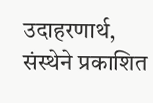उदाहरणार्थ, संस्थेने प्रकाशित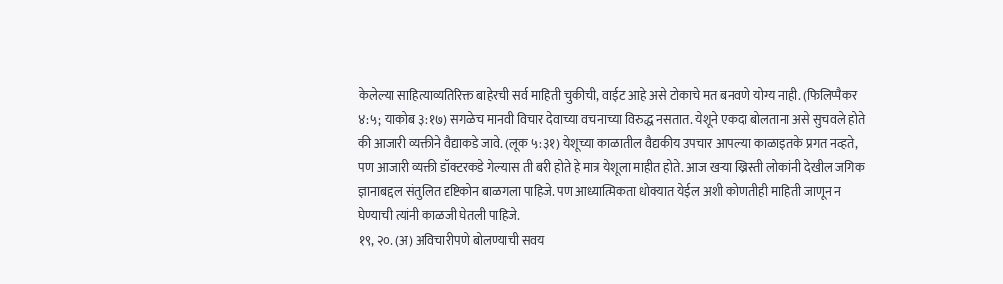केलेल्या साहित्याव्यतिरिक्त बाहेरची सर्व माहिती चुकीची, वाईट आहे असे टोकाचे मत बनवणे योग्य नाही. (फिलिप्पैकर ४:५; याकोब ३:१७) सगळेच मानवी विचार देवाच्या वचनाच्या विरुद्ध नसतात. येशूने एकदा बोलताना असे सुचवले होते की आजारी व्यक्तीने वैद्याकडे जावे. (लूक ५:३१) येशूच्या काळातील वैद्यकीय उपचार आपल्या काळाइतके प्रगत नव्हते, पण आजारी व्यक्ती डॉक्टरकडे गेल्यास ती बरी होते हे मात्र येशूला माहीत होते. आज खऱ्या ख्रिस्ती लोकांनी देखील जगिक ज्ञानाबद्दल संतुलित दृष्टिकोन बाळगला पाहिजे. पण आध्यात्मिकता धोक्यात येईल अशी कोणतीही माहिती जाणून न घेण्याची त्यांनी काळजी घेतली पाहिजे.
१९, २०. (अ) अविचारीपणे बोलण्याची सवय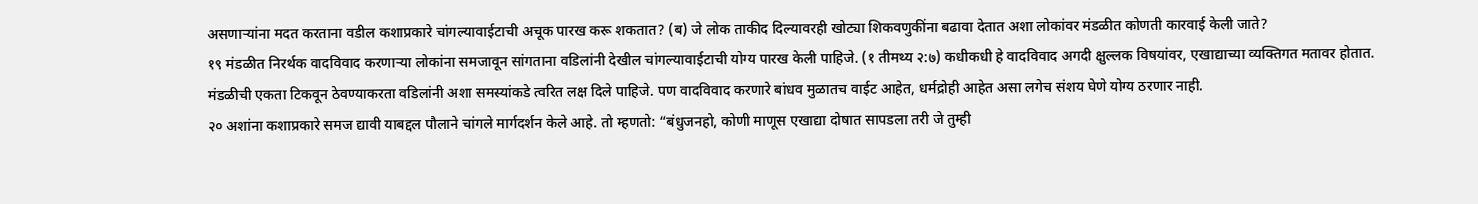असणाऱ्यांना मदत करताना वडील कशाप्रकारे चांगल्यावाईटाची अचूक पारख करू शकतात? (ब) जे लोक ताकीद दिल्यावरही खोट्या शिकवणुकींना बढावा देतात अशा लोकांवर मंडळीत कोणती कारवाई केली जाते?
१९ मंडळीत निरर्थक वादविवाद करणाऱ्या लोकांना समजावून सांगताना वडिलांनी देखील चांगल्यावाईटाची योग्य पारख केली पाहिजे. (१ तीमथ्य २:७) कधीकधी हे वादविवाद अगदी क्षुल्लक विषयांवर, एखाद्याच्या व्यक्तिगत मतावर होतात. मंडळीची एकता टिकवून ठेवण्याकरता वडिलांनी अशा समस्यांकडे त्वरित लक्ष दिले पाहिजे. पण वादविवाद करणारे बांधव मुळातच वाईट आहेत, धर्मद्रोही आहेत असा लगेच संशय घेणे योग्य ठरणार नाही.
२० अशांना कशाप्रकारे समज द्यावी याबद्दल पौलाने चांगले मार्गदर्शन केले आहे. तो म्हणतो: “बंधुजनहो, कोणी माणूस एखाद्या दोषात सापडला तरी जे तुम्ही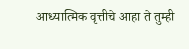आध्यात्मिक वृत्तीचे आहा ते तुम्ही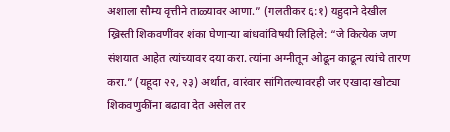अशाला सौम्य वृत्तीने ताळ्यावर आणा.” (गलतीकर ६:१) यहुदाने देखील ख्रिस्ती शिकवणींवर शंका घेणाऱ्या बांधवांविषयी लिहिले: “जे कित्येक जण संशयात आहेत त्यांच्यावर दया करा. त्यांना अग्नीतून ओढून काढून त्यांचे तारण करा.” (यहूदा २२, २३) अर्थात, वारंवार सांगितल्यावरही जर एखादा खोट्या शिकवणुकींना बढावा देत असेल तर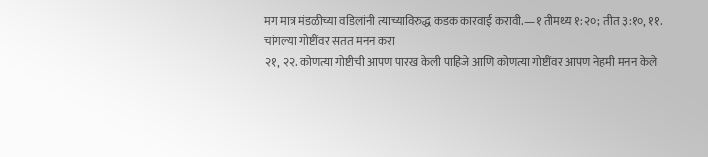मग मात्र मंडळीच्या वडिलांनी त्याच्याविरुद्ध कडक कारवाई करावी.—१ तीमथ्य १:२०; तीत ३:१०, ११.
चांगल्या गोष्टींवर सतत मनन करा
२१, २२. कोणत्या गोष्टीची आपण पारख केली पाहिजे आणि कोणत्या गोष्टींवर आपण नेहमी मनन केले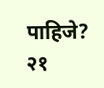पाहिजे?
२१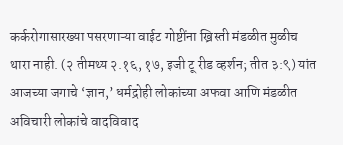कर्करोगासारख्या पसरणाऱ्या वाईट गोष्टींना ख्रिस्ती मंडळीत मुळीच थारा नाही. (२ तीमथ्य २.१६, १७, इजी टू रीड व्हर्शन; तीत ३:९) यांत आजच्या जगाचे ‘ज्ञान,’ धर्मद्रोही लोकांच्या अफवा आणि मंडळीत अविचारी लोकांचे वादविवाद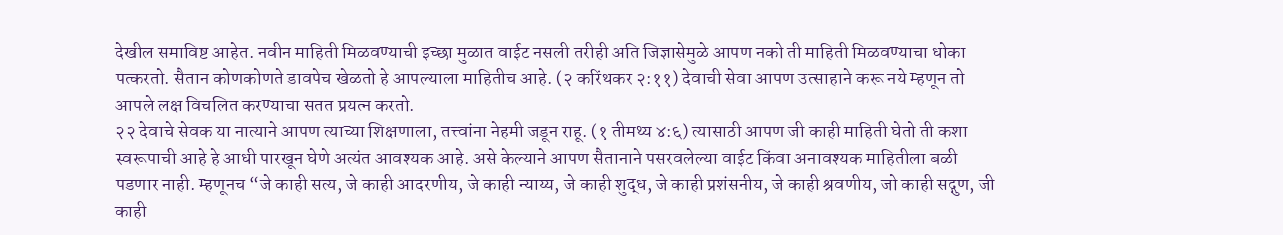देखील समाविष्ट आहेत. नवीन माहिती मिळवण्याची इच्छा मुळात वाईट नसली तरीही अति जिज्ञासेमुळे आपण नको ती माहिती मिळवण्याचा धोका पत्करतो. सैतान कोणकोणते डावपेच खेळतो हे आपल्याला माहितीच आहे. (२ करिंथकर २:११) देवाची सेवा आपण उत्साहाने करू नये म्हणून तो आपले लक्ष विचलित करण्याचा सतत प्रयत्न करतो.
२२ देवाचे सेवक या नात्याने आपण त्याच्या शिक्षणाला, तत्त्वांना नेहमी जडून राहू. (१ तीमथ्य ४:६) त्यासाठी आपण जी काही माहिती घेतो ती कशा स्वरूपाची आहे हे आधी पारखून घेणे अत्यंत आवश्यक आहे. असे केल्याने आपण सैतानाने पसरवलेल्या वाईट किंवा अनावश्यक माहितीला बळी पडणार नाही. म्हणूनच “जे काही सत्य, जे काही आदरणीय, जे काही न्याय्य, जे काही शुद्ध, जे काही प्रशंसनीय, जे काही श्रवणीय, जो काही सद्गुण, जी काही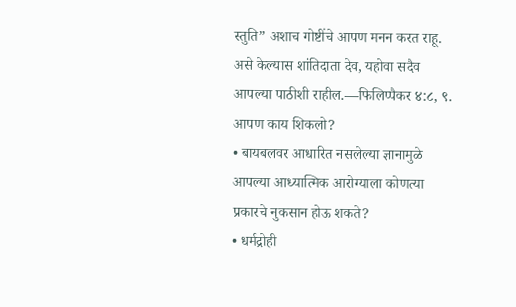स्तुति” अशाच गोष्टींचे आपण मनन करत राहू. असे केल्यास शांतिदाता देव, यहोवा सदैव आपल्या पाठीशी राहील.—फिलिप्पैकर ४:८, ९.
आपण काय शिकलो?
• बायबलवर आधारित नसलेल्या ज्ञानामुळे आपल्या आध्यात्मिक आरोग्याला कोणत्या प्रकारचे नुकसान होऊ शकते?
• धर्मद्रोही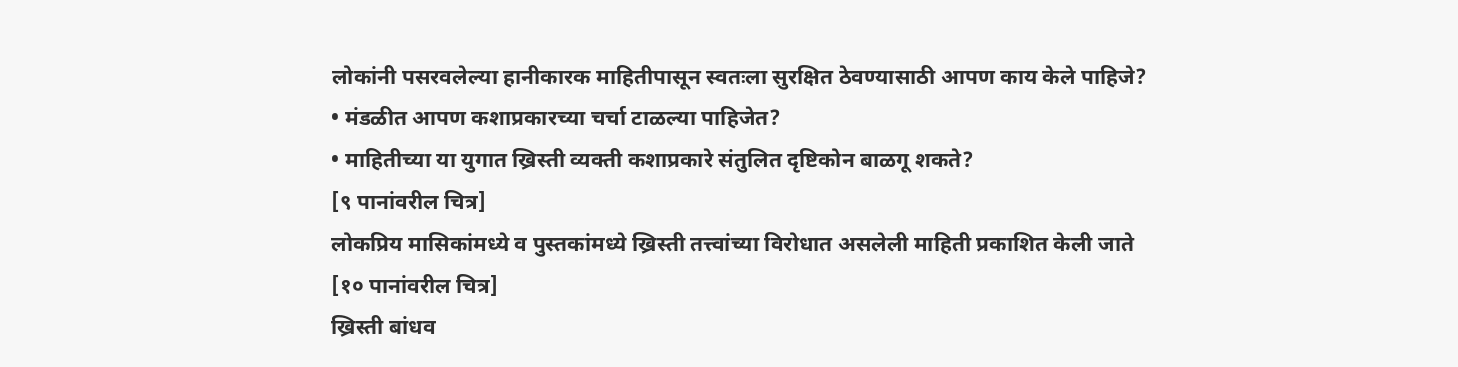लोकांनी पसरवलेल्या हानीकारक माहितीपासून स्वतःला सुरक्षित ठेवण्यासाठी आपण काय केले पाहिजे?
• मंडळीत आपण कशाप्रकारच्या चर्चा टाळल्या पाहिजेत?
• माहितीच्या या युगात ख्रिस्ती व्यक्ती कशाप्रकारे संतुलित दृष्टिकोन बाळगू शकते?
[९ पानांवरील चित्र]
लोकप्रिय मासिकांमध्ये व पुस्तकांमध्ये ख्रिस्ती तत्त्वांच्या विरोधात असलेली माहिती प्रकाशित केली जाते
[१० पानांवरील चित्र]
ख्रिस्ती बांधव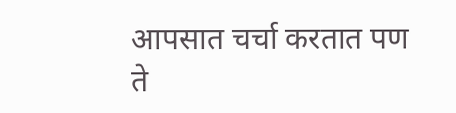आपसात चर्चा करतात पण ते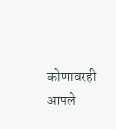कोणावरही आपले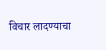विचार लादण्याचा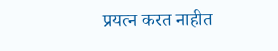प्रयत्न करत नाहीत